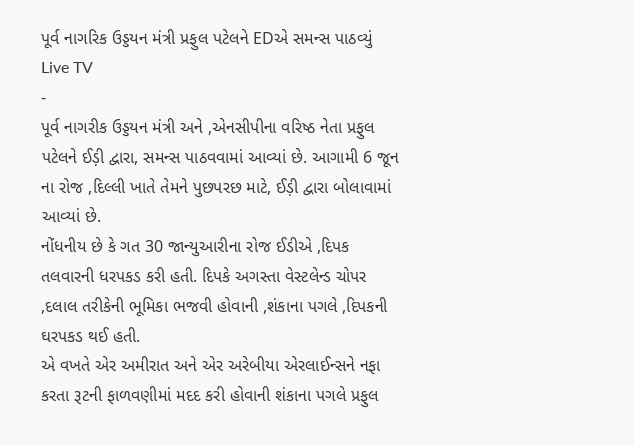પૂર્વ નાગરિક ઉડ્ડયન મંત્રી પ્રફુલ પટેલને EDએ સમન્સ પાઠવ્યું
Live TV
-
પૂર્વ નાગરીક ઉડ્ડયન મંત્રી અને ,એનસીપીના વરિષ્ઠ નેતા પ્રફુલ પટેલને ઈડ઼ી દ્વારા, સમન્સ પાઠવવામાં આવ્યાં છે. આગામી 6 જૂન ના રોજ ,દિલ્લી ખાતે તેમને પુછપરછ માટે, ઈડ઼ી દ્વારા બોલાવામાં આવ્યાં છે.
નોંધનીય છે કે ગત 30 જાન્યુઆરીના રોજ ઈડીએ ,દિપક તલવારની ધરપકડ કરી હતી. દિપકે અગસ્તા વેસ્ટલેન્ડ ચોપર ,દલાલ તરીકેની ભૂમિકા ભજવી હોવાની ,શંકાના પગલે ,દિપકની ઘરપકડ થઈ હતી.
એ વખતે એર અમીરાત અને એર અરેબીયા એરલાઈન્સને નફા કરતા રૂટની ફાળવણીમાં મદદ કરી હોવાની શંકાના પગલે પ્રફુલ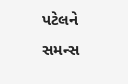પટેલને સમન્સ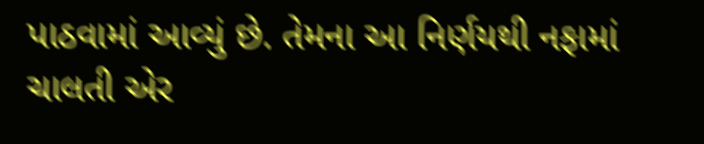પાઠવામાં આવ્યું છે. તેમના આ નિર્ણયથી નફામાં ચાલતી એર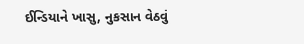ઈન્ડિયાને ખાસુ, નુકસાન વેઠવું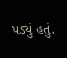પડ્યું હતું.